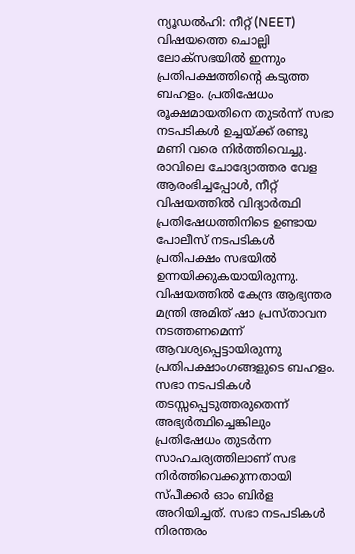ന്യൂഡൽഹി: നീറ്റ് (NEET) വിഷയത്തെ ചൊല്ലി ലോക്സഭയിൽ ഇന്നും പ്രതിപക്ഷത്തിന്റെ കടുത്ത ബഹളം. പ്രതിഷേധം രൂക്ഷമായതിനെ തുടർന്ന് സഭാ നടപടികൾ ഉച്ചയ്ക്ക് രണ്ടു മണി വരെ നിർത്തിവെച്ചു.
രാവിലെ ചോദ്യോത്തര വേള ആരംഭിച്ചപ്പോൾ, നീറ്റ് വിഷയത്തിൽ വിദ്യാർത്ഥി പ്രതിഷേധത്തിനിടെ ഉണ്ടായ പോലീസ് നടപടികൾ പ്രതിപക്ഷം സഭയിൽ ഉന്നയിക്കുകയായിരുന്നു. വിഷയത്തിൽ കേന്ദ്ര ആഭ്യന്തര മന്ത്രി അമിത് ഷാ പ്രസ്താവന നടത്തണമെന്ന് ആവശ്യപ്പെട്ടായിരുന്നു പ്രതിപക്ഷാംഗങ്ങളുടെ ബഹളം. സഭാ നടപടികൾ തടസ്സപ്പെടുത്തരുതെന്ന് അഭ്യർത്ഥിച്ചെങ്കിലും പ്രതിഷേധം തുടർന്ന സാഹചര്യത്തിലാണ് സഭ നിർത്തിവെക്കുന്നതായി സ്പീക്കർ ഓം ബിർള അറിയിച്ചത്. സഭാ നടപടികൾ നിരന്തരം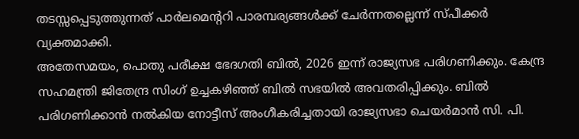തടസ്സപ്പെടുത്തുന്നത് പാർലമെന്ററി പാരമ്പര്യങ്ങൾക്ക് ചേർന്നതല്ലെന്ന് സ്പീക്കർ വ്യക്തമാക്കി.
അതേസമയം, പൊതു പരീക്ഷ ഭേദഗതി ബിൽ, 2026 ഇന്ന് രാജ്യസഭ പരിഗണിക്കും. കേന്ദ്ര സഹമന്ത്രി ജിതേന്ദ്ര സിംഗ് ഉച്ചകഴിഞ്ഞ് ബിൽ സഭയിൽ അവതരിപ്പിക്കും. ബിൽ പരിഗണിക്കാൻ നൽകിയ നോട്ടീസ് അംഗീകരിച്ചതായി രാജ്യസഭാ ചെയർമാൻ സി. പി.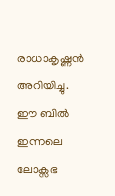രാധാകൃഷ്ണൻ അറിയിച്ചു. ഈ ബിൽ ഇന്നലെ ലോക്സഭ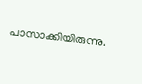പാസാക്കിയിരുന്നു.